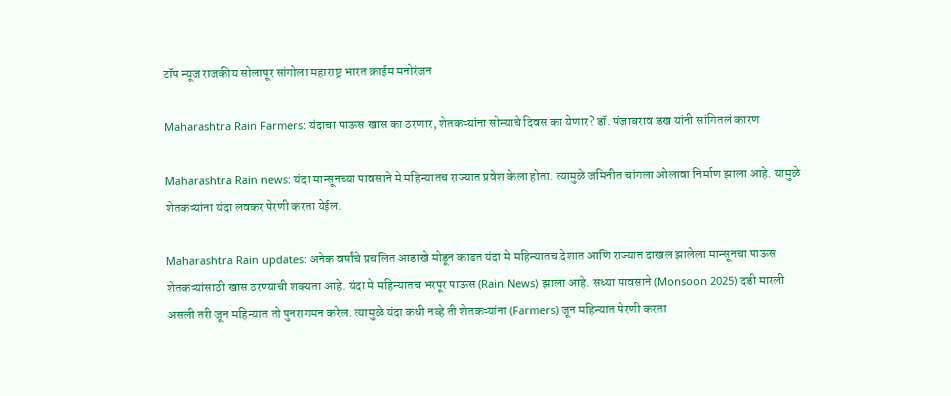टॉप न्यूज राजकीय सोलापूर सांगोला महाराष्ट्र भारत क्राईम मनोरंजन

Maharashtra Rain Farmers: यंदाचा पाऊस खास का ठरणार, शेतकऱ्यांना सोन्याचे दिवस का येणार? डॉ. पंजाबराव डख यांनी सांगितलं कारण

Maharashtra Rain news: यंदा मान्सूनच्या पावसाने मे महिन्यातच राज्यात प्रवेश केला होता. त्यामुळे जमिनीत चांगला ओलावा निर्माण झाला आहे. यामुळे शेतकऱ्यांना यंदा लवकर पेरणी करता येईल.

Maharashtra Rain updates: अनेक वर्षांचे प्रचलित आडाखे मोडून काढत यंदा मे महिन्यातच देशात आणि राज्यात दाखल झालेला मान्सूनचा पाऊस शेतकऱ्यांसाठी खास ठरण्याची शक्यता आहे. यंदा मे महिन्यातच भरपूर पाऊस (Rain News) झाला आहे. सध्या पावसाने (Monsoon 2025) दडी मारली असली तरी जून महिन्यात तो पुनरागमन करेल. त्यामुळे यंदा कधी नव्हे ती शेतकऱ्यांना (Farmers) जून महिन्यात पेरणी करता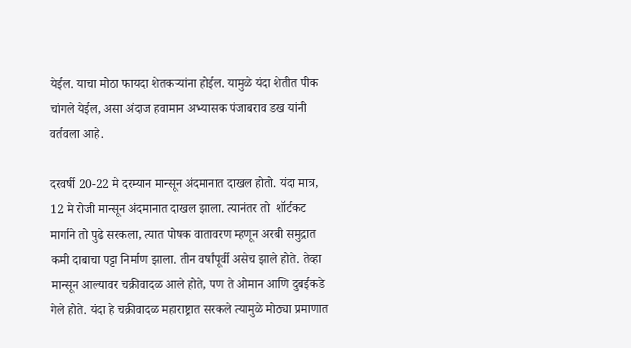येईल. याचा मोठा फायदा शेतकऱ्यांना होईल. यामुळे यंदा शेतीत पीक चांगले येईल, असा अंदाज हवामान अभ्यासक पंजाबराव डख यांनी वर्तवला आहे.

दरवर्षी 20-22 मे दरम्यान मान्सून अंदमानात दाखल होतो. यंदा मात्र, 12 मे रोजी मान्सून अंदमानात दाखल झाला. त्यानंतर तो  शॉर्टकट मार्गाने तो पुढे सरकला, त्यात पोषक वातावरण म्हणून अरबी समुद्रात कमी दाबाचा पट्टा निर्माण झाला. तीन वर्षांपूर्वी असेच झाले होते. तेव्हा मान्सून आल्यावर चक्रीवादळ आले होते, पण ते ओमान आणि दुबईकडे गेले होते. यंदा हे चक्रीवादळ महाराष्ट्रात सरकले त्यामुळे मोठ्या प्रमाणात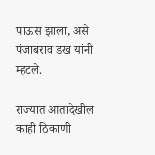पाऊस झाला, असे पंजाबराव डख यांनी म्हटले.

राज्यात आतादेखील काही ठिकाणी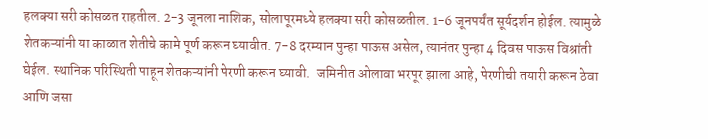हलक्या सरी कोसळत राहतील. 2-3 जूनला नाशिक, सोलापूरमध्ये हलक्या सरी कोसळतील. 1-6 जूनपर्यंत सूर्यदर्शन होईल. त्यामुळे शेतकऱ्यांनी या काळात शेतीचे कामे पूर्ण करून घ्यावीत. 7-8 दरम्यान पुन्हा पाऊस असेल, त्यानंतर पुन्हा 4 दिवस पाऊस विश्रांती घेईल. स्थानिक परिस्थिती पाहून शेतकऱ्यांनी पेरणी करून घ्यावी.  जमिनीत ओलावा भरपूर झाला आहे, पेरणीची तयारी करून ठेवा आणि जसा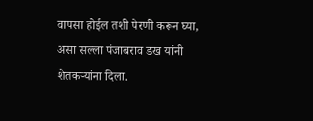वापसा होईल तशी पेरणी करून घ्या, असा सल्ला पंजाबराव डख यांनी शेतकऱ्यांना दिला.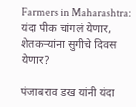Farmers in Maharashtra: यंदा पीक चांगलं येणार, शेतकऱ्यांना सुगीचे दिवस येणार?

पंजाबराव डख यांनी यंदा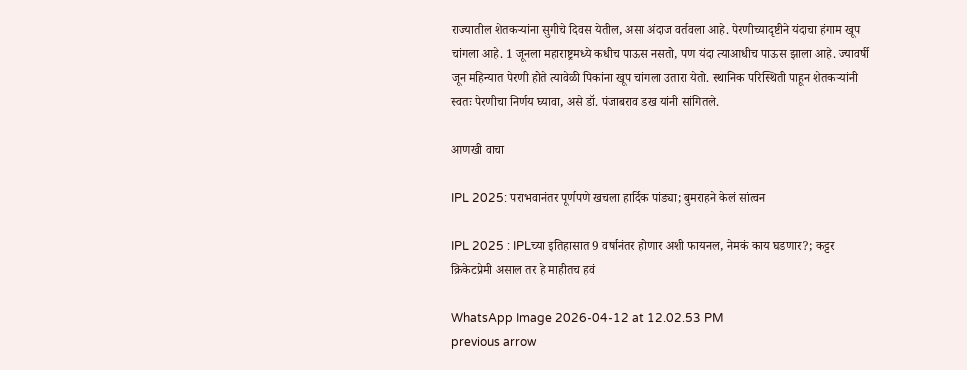राज्यातील शेतकऱ्यांना सुगीचे दिवस येतील, असा अंदाज वर्तवला आहे. पेरणीच्यादृष्टीने यंदाचा हंगाम खूप चांगला आहे. 1 जूनला महाराष्ट्रमध्ये कधीच पाऊस नसतो, पण यंदा त्याआधीच पाऊस झाला आहे. ज्यावर्षी जून महिन्यात पेरणी होते त्यावेळी पिकांना खूप चांगला उतारा येतो. स्थानिक परिस्थिती पाहून शेतकऱ्यांनी स्वतः पेरणीचा निर्णय घ्यावा, असे डॉ. पंजाबराव डख यांनी सांगितले.

आणखी वाचा

IPL 2025: पराभवानंतर पूर्णपणे खचला हार्दिक पांड्या; बुमराहने केलं सांत्वन

IPL 2025 : IPLच्या इतिहासात 9 वर्षानंतर होणार अशी फायनल, नेमकं काय घडणार?; कट्टर क्रिकेटप्रेमी असाल तर हे माहीतच हवं

WhatsApp Image 2026-04-12 at 12.02.53 PM
previous arrow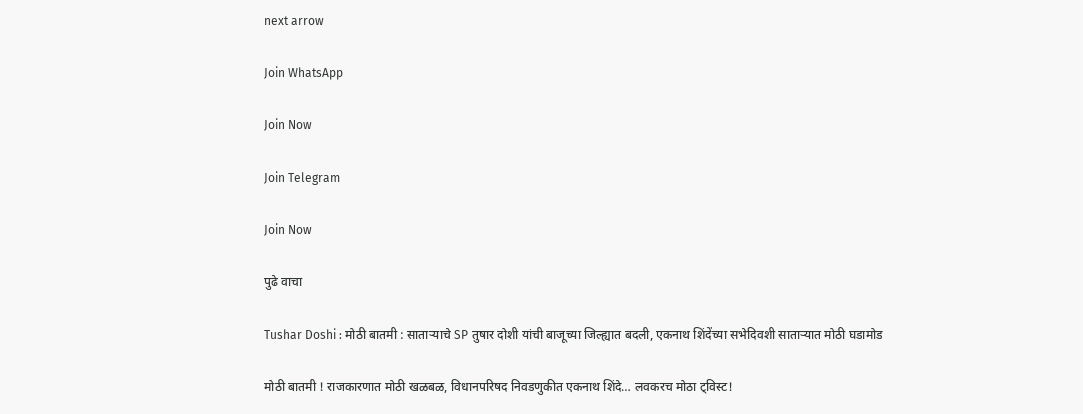next arrow

Join WhatsApp

Join Now

Join Telegram

Join Now

पुढे वाचा

Tushar Doshi : मोठी बातमी : साताऱ्याचे SP तुषार दोशी यांची बाजूच्या जिल्ह्यात बदली, एकनाथ शिंदेंच्या सभेदिवशी साताऱ्यात मोठी घडामोड

मोठी बातमी ! राजकारणात मोठी खळबळ, विधानपरिषद निवडणुकीत एकनाथ शिंदे… लवकरच मोठा ट्विस्ट!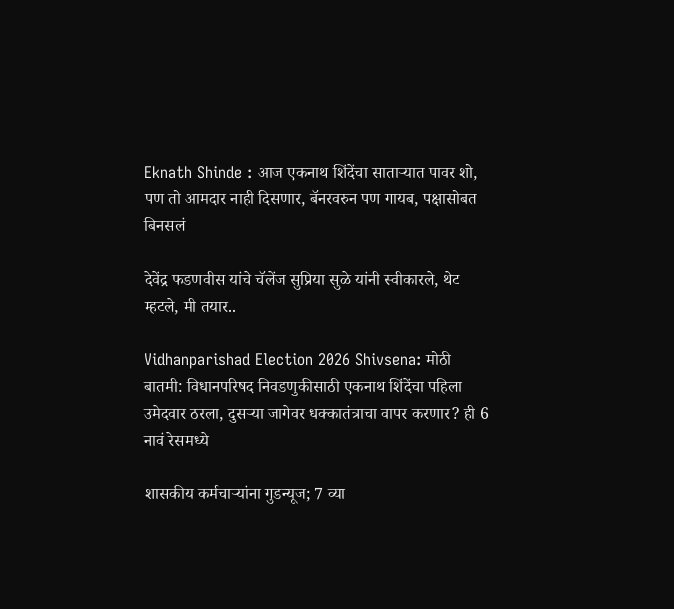Eknath Shinde : आज एकनाथ शिंदेंचा साताऱ्यात पावर शो, पण तो आमदार नाही दिसणार, बॅनरवरुन पण गायब, पक्षासोबत बिनसलं

देवेंद्र फडणवीस यांचे चॅलेंज सुप्रिया सुळे यांनी स्वीकारले, थेट म्हटले, मी तयार..

Vidhanparishad Election 2026 Shivsena: मोठी बातमी: विधानपरिषद निवडणुकीसाठी एकनाथ शिंदेंचा पहिला उमेदवार ठरला, दुसऱ्या जागेवर धक्कातंत्राचा वापर करणार? ही 6 नावं रेसमध्ये

शासकीय कर्मचाऱ्यांना गुडन्यूज; 7 व्या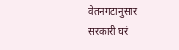वेतनगटानुसार सरकारी घरं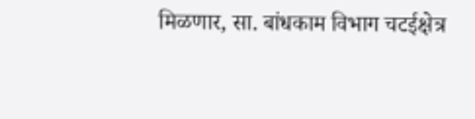मिळणार, सा. बांधकाम विभाग चटईक्षेत्र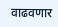वाढवणार